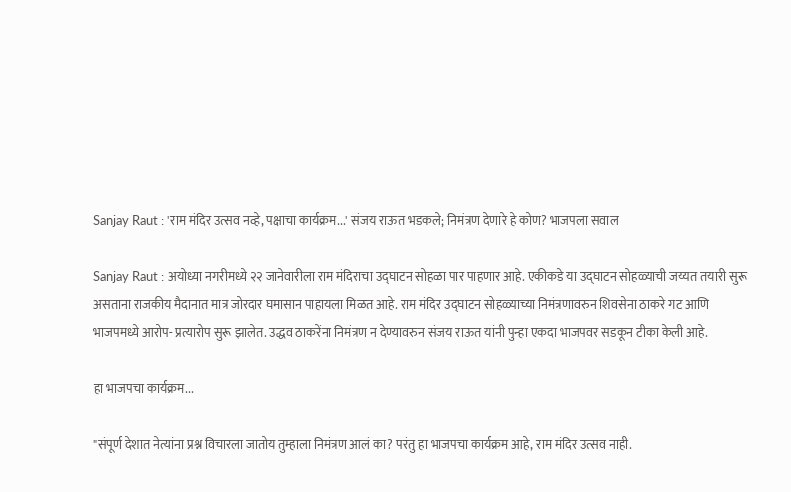Sanjay Raut : 'राम मंदिर उत्सव नव्हे, पक्षाचा कार्यक्रम...' संजय राऊत भडकले; निमंत्रण देणारे हे कोण? भाजपला सवाल

Sanjay Raut : अयोध्या नगरीमध्ये २२ जानेवारीला राम मंदिराचा उद्घाटन सोहळा पार पाहणार आहे. एकीकडे या उद्घाटन सोहळ्याची जय्यत तयारी सुरू असताना राजकीय मैदानात मात्र जोरदार घमासान पाहायला मिळत आहे. राम मंदिर उद्घाटन सोहळ्याच्या निमंत्रणावरुन शिवसेना ठाकरे गट आणि भाजपमध्ये आरोप- प्रत्यारोप सुरू झालेत. उद्धव ठाकरेंना निमंत्रण न देण्यावरुन संजय राऊत यांनी पुन्हा एकदा भाजपवर सडकून टीका केली आहे.

हा भाजपचा कार्यक्रम...

"संपूर्ण देशात नेत्यांना प्रश्न विचारला जातोय तुम्हाला निमंत्रण आलं का? परंतु हा भाजपचा कार्यक्रम आहे, राम मंदिर उत्सव नाही.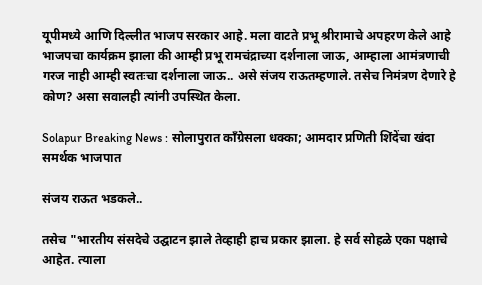यूपीमध्ये आणि दिल्लीत भाजप सरकार आहे. मला वाटते प्रभू श्रीरामाचे अपहरण केले आहे भाजपचा कार्यक्रम झाला की आम्ही प्रभू रामचंद्राच्या दर्शनाला जाऊ, आम्हाला आमंत्रणाची गरज नाही आम्ही स्वतःचा दर्शनाला जाऊ.. असे संजय राऊतम्हणाले. तसेच निमंत्रण देणारे हे कोण? असा सवालही त्यांनी उपस्थित केला.

Solapur Breaking News : सोलापुरात काँग्रेसला धक्का; आमदार प्रणिती शिंदेंचा खंदा समर्थक भाजपात

संजय राऊत भडकले..

तसेच "भारतीय संसदेचे उद्घाटन झाले तेव्हाही हाच प्रकार झाला. हे सर्व सोहळे एका पक्षाचे आहेत. त्याला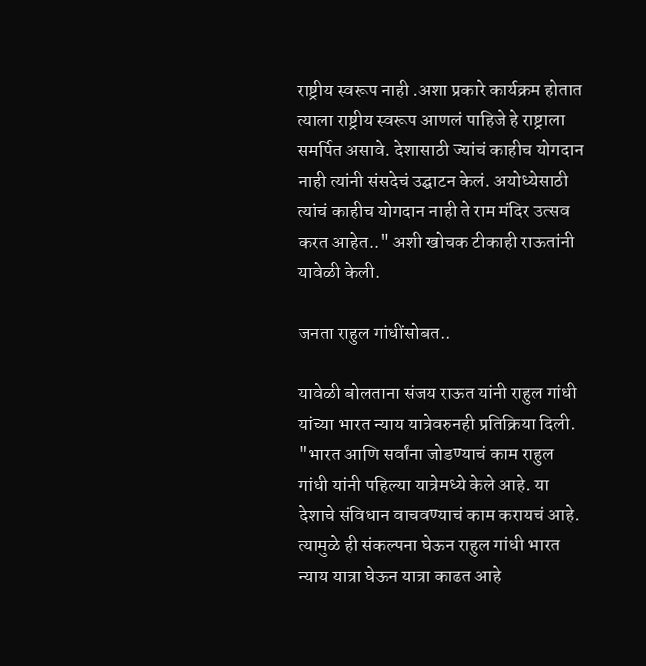राष्ट्रीय स्वरूप नाही .अशा प्रकारे कार्यक्रम होतात त्याला राष्ट्रीय स्वरूप आणलं पाहिजे हे राष्ट्राला समर्पित असावे. देशासाठी ज्यांचं काहीच योगदान नाही त्यांनी संसदेचं उद्घाटन केलं. अयोध्येसाठी त्यांचं काहीच योगदान नाही ते राम मंदिर उत्सव करत आहेत.." अशी खोचक टीकाही राऊतांनी यावेळी केली.

जनता राहुल गांधींसोबत..

यावेळी बोलताना संजय राऊत यांनी राहुल गांधी यांच्या भारत न्याय यात्रेवरुनही प्रतिक्रिया दिली. "भारत आणि सर्वांना जोडण्याचं काम राहुल गांधी यांनी पहिल्या यात्रेमध्ये केले आहे. या देशाचे संविधान वाचवण्याचं काम करायचं आहे. त्यामुळे ही संकल्पना घेऊन राहुल गांधी भारत न्याय यात्रा घेऊन यात्रा काढत आहे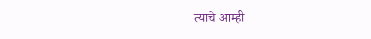त्याचे आम्ही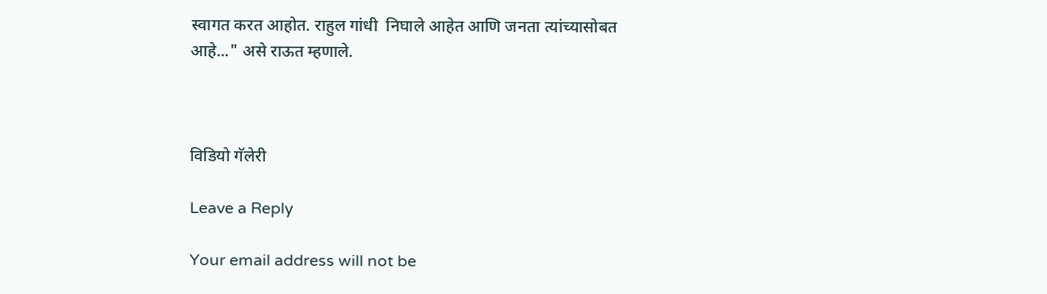स्वागत करत आहोत. राहुल गांधी  निघाले आहेत आणि जनता त्यांच्यासोबत आहे..." असे राऊत म्हणाले.



विडियो गॅलेरी

Leave a Reply

Your email address will not be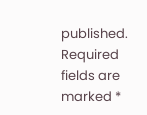published. Required fields are marked *